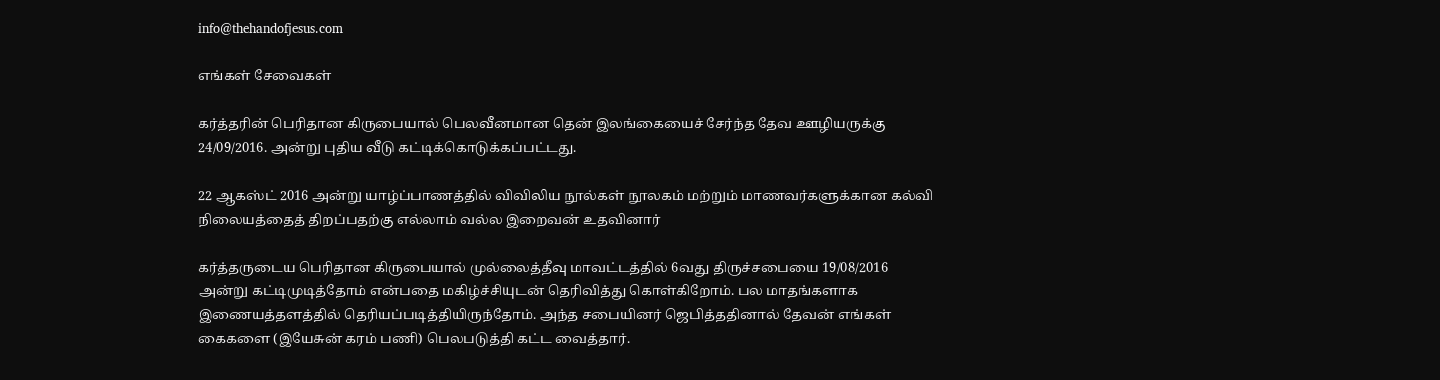info@thehandofjesus.com

எங்கள் சேவைகள்

கர்த்தரின் பெரிதான கிருபையால் பெலவீனமான தென் இலங்கையைச் சேர்ந்த தேவ ஊழியருக்கு  24/09/2016. அன்று புதிய வீடு கட்டிக்கொடுக்கப்பட்டது.

22 ஆகஸ்ட் 2016 அன்று யாழ்ப்பாணத்தில் விவிலிய நூல்கள் நூலகம் மற்றும் மாணவர்களுக்கான கல்வி நிலையத்தைத் திறப்பதற்கு எல்லாம் வல்ல இறைவன் உதவினார்

கர்த்தருடைய பெரிதான கிருபையால் முல்லைத்தீவு மாவட்டத்தில் 6வது திருச்சபையை 19/08/2016 அன்று கட்டிமுடித்தோம் என்பதை மகிழ்ச்சியுடன் தெரிவித்து கொள்கிறோம். பல மாதங்களாக இணையத்தளத்தில் தெரியப்படித்தியிருந்தோம். அந்த சபையினர் ஜெபித்ததினால் தேவன் எங்கள் கைகளை (இயேசுன் கரம் பணி) பெலபடுத்தி கட்ட வைத்தார்.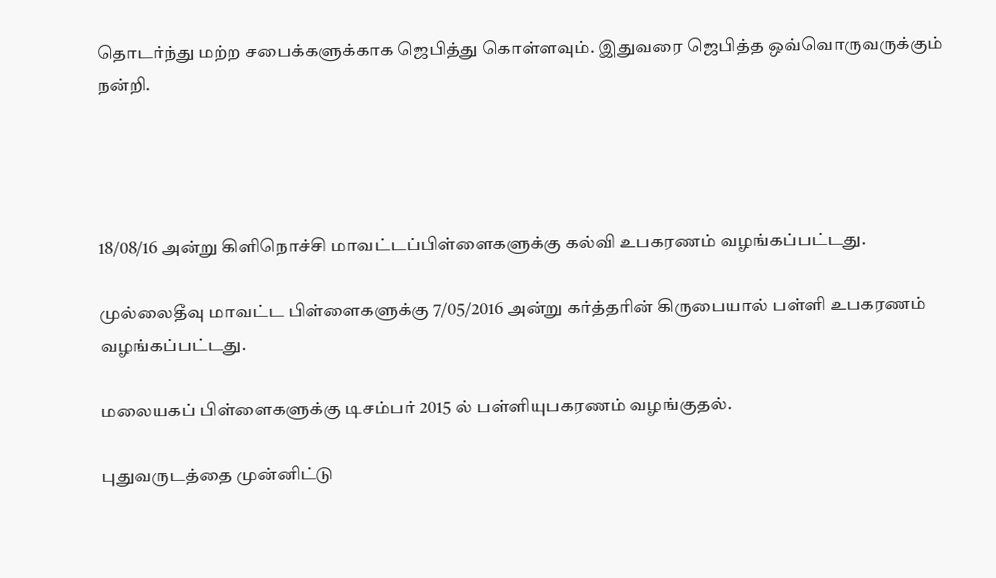தொடர்ந்து மற்ற சபைக்களுக்காக ஜெபித்து கொள்ளவும். இதுவரை ஜெபித்த ஒவ்வொருவருக்கும் நன்றி.




18/08/16 அன்று கிளிநொச்சி மாவட்டப்பிள்ளைகளுக்கு கல்வி உபகரணம் வழங்கப்பட்டது.

முல்லைதீவு மாவட்ட பிள்ளைகளுக்கு 7/05/2016 அன்று கர்த்தரின் கிருபையால் பள்ளி உபகரணம் வழங்கப்பட்டது.

மலையகப் பிள்ளைகளுக்கு டிசம்பர் 2015 ல் பள்ளியுபகரணம் வழங்குதல்.

புதுவருடத்தை முன்னிட்டு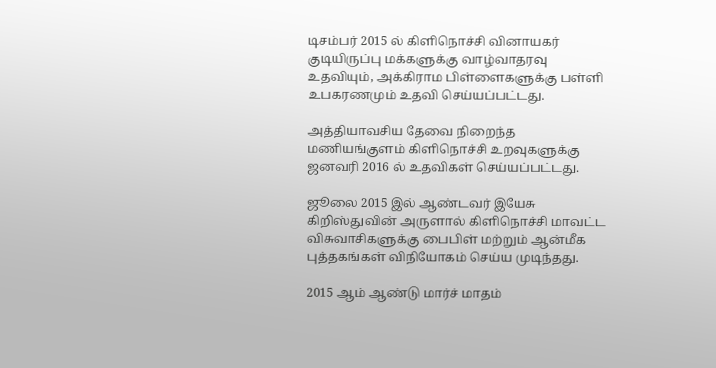டிசம்பர் 2015 ல் கிளிநொச்சி வினாயகர் குடியிருப்பு மக்களுக்கு வாழ்வாதரவு உதவியும், அக்கிராம பிள்ளைகளுக்கு பள்ளி உபகரணமும் உதவி செய்யப்பட்டது.

அத்தியாவசிய தேவை நிறைந்த மணியங்குளம் கிளிநொச்சி உறவுகளுக்கு ஜனவரி 2016 ல் உதவிகள் செய்யப்பட்டது.

ஜூலை 2015 இல் ஆண்டவர் இயேசு கிறிஸ்துவின் அருளால் கிளிநொச்சி மாவட்ட விசுவாசிகளுக்கு பைபிள் மற்றும் ஆன்மீக புத்தகங்கள் விநியோகம் செய்ய முடிந்தது.

2015 ஆம் ஆண்டு மார்ச் மாதம்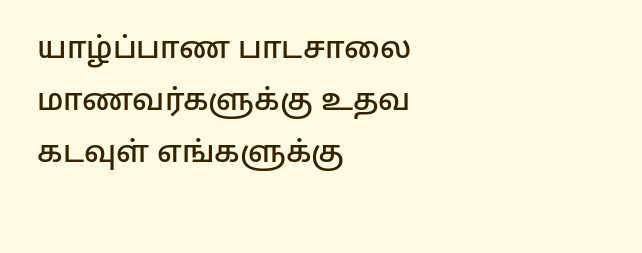யாழ்ப்பாண பாடசாலை மாணவர்களுக்கு உதவ கடவுள் எங்களுக்கு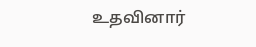உதவினார்